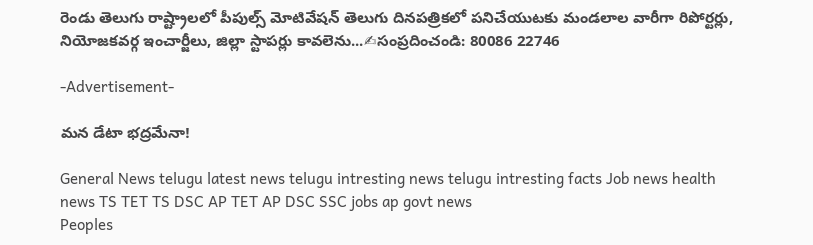రెండు తెలుగు రాష్ట్రాలలో పీపుల్స్ మోటివేషన్ తెలుగు దినపత్రికలో పనిచేయుటకు మండలాల వారీగా రిపోర్టర్లు, నియోజకవర్గ ఇంచార్జీలు, జిల్లా స్టాపర్లు కావలెను...✍సంప్రదించండి: 80086 22746

-Advertisement-

మన డేటా భద్రమేనా!

General News telugu latest news telugu intresting news telugu intresting facts Job news health news TS TET TS DSC AP TET AP DSC SSC jobs ap govt news
Peoples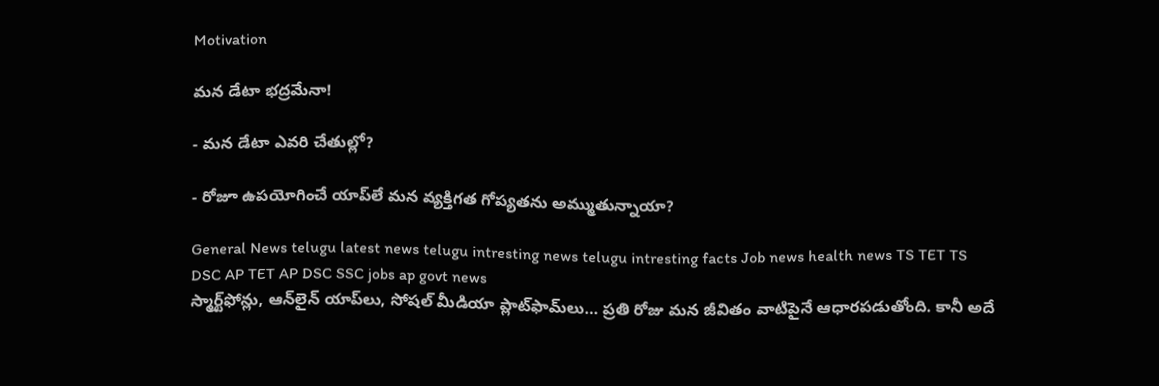Motivation

మన డేటా భద్రమేనా!

- మన డేటా ఎవరి చేతుల్లో?

- రోజూ ఉపయోగించే యాప్‌లే మన వ్యక్తిగత గోప్యతను అమ్ముతున్నాయా?

General News telugu latest news telugu intresting news telugu intresting facts Job news health news TS TET TS DSC AP TET AP DSC SSC jobs ap govt news
స్మార్ట్‌ఫోన్లు, ఆన్‌లైన్ యాప్‌లు, సోషల్ మీడియా ప్లాట్‌ఫామ్‌లు… ప్రతి రోజు మన జీవితం వాటిపైనే ఆధారపడుతోంది. కానీ అదే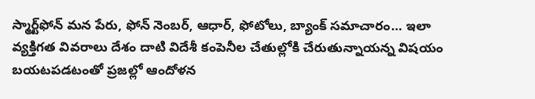స్మార్ట్‌ఫోన్ మన పేరు, ఫోన్ నెంబర్, ఆధార్, ఫోటోలు, బ్యాంక్ సమాచారం… ఇలా వ్యక్తిగత వివరాలు దేశం దాటి విదేశీ కంపెనీల చేతుల్లోకి చేరుతున్నాయన్న విషయం బయటపడటంతో ప్రజల్లో ఆందోళన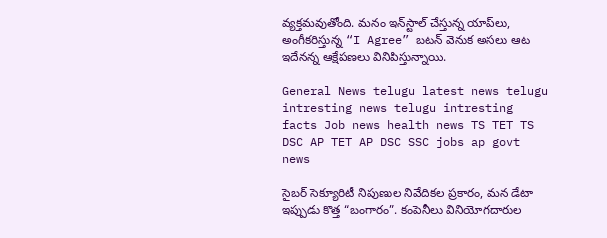వ్యక్తమవుతోంది. మనం ఇన్‌స్టాల్ చేస్తున్న యాప్‌లు, అంగీకరిస్తున్న “I Agree” బటన్ వెనుక అసలు ఆట ఇదేనన్న ఆక్షేపణలు వినిపిస్తున్నాయి.

General News telugu latest news telugu intresting news telugu intresting facts Job news health news TS TET TS DSC AP TET AP DSC SSC jobs ap govt news

సైబర్‌ సెక్యూరిటీ నిపుణుల నివేదికల ప్రకారం, మన డేటా ఇప్పుడు కొత్త “బంగారం”. కంపెనీలు వినియోగదారుల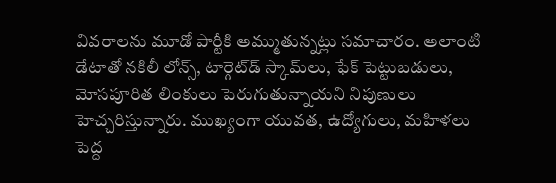వివరాలను మూడో పార్టీకి అమ్ముతున్నట్లు సమాచారం. అలాంటి డేటాతో నకిలీ లోన్స్, టార్గెట్‌డ్ స్కామ్‌లు, ఫేక్ పెట్టుబడులు, మోసపూరిత లింకులు పెరుగుతున్నాయని నిపుణులు హెచ్చరిస్తున్నారు. ముఖ్యంగా యువత, ఉద్యోగులు, మహిళలు పెద్ద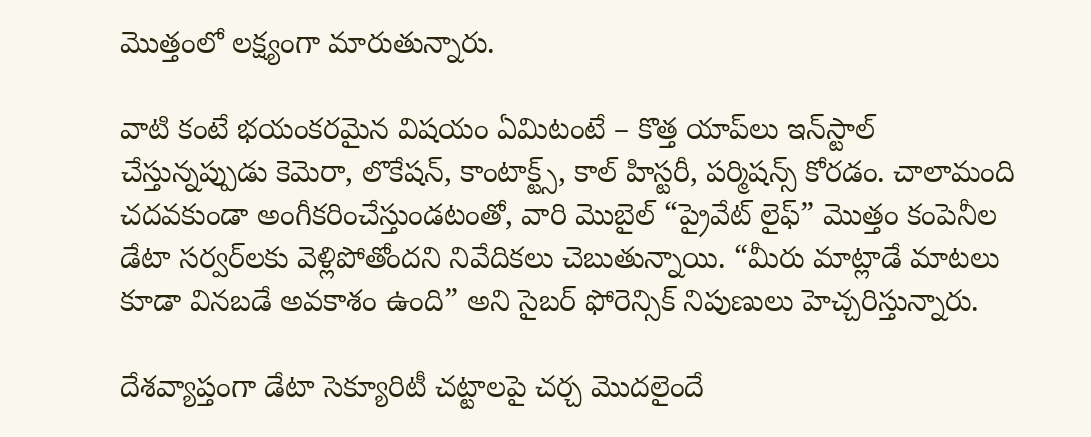మొత్తంలో లక్ష్యంగా మారుతున్నారు.

వాటి కంటే భయంకరమైన విషయం ఏమిటంటే – కొత్త యాప్‌లు ఇన్‌స్టాల్ చేస్తున్నప్పుడు కెమెరా, లొకేషన్, కాంటాక్ట్స్, కాల్ హిస్టరీ, పర్మిషన్స్ కోరడం. చాలామంది చదవకుండా అంగీకరించేస్తుండటంతో, వారి మొబైల్ “ప్రైవేట్ లైఫ్” మొత్తం కంపెనీల డేటా సర్వర్‌లకు వెళ్లిపోతోందని నివేదికలు చెబుతున్నాయి. “మీరు మాట్లాడే మాటలు కూడా వినబడే అవకాశం ఉంది” అని సైబర్ ఫోరెన్సిక్ నిపుణులు హెచ్చరిస్తున్నారు.

దేశవ్యాప్తంగా డేటా సెక్యూరిటీ చట్టాలపై చర్చ మొదలైందే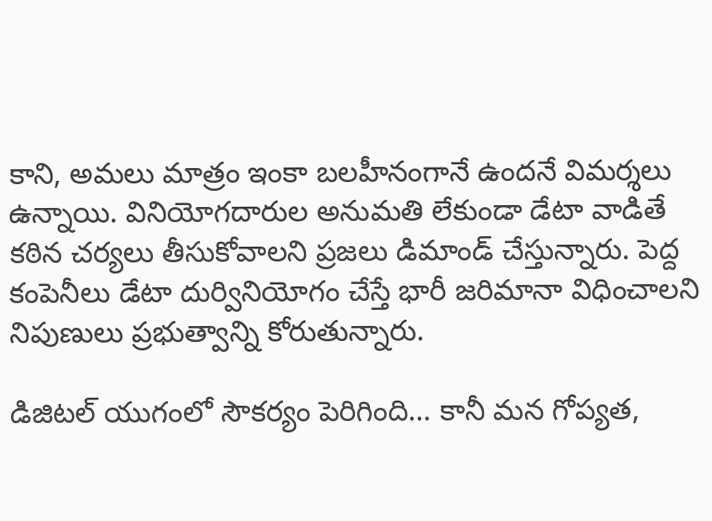కాని, అమలు మాత్రం ఇంకా బలహీనంగానే ఉందనే విమర్శలు ఉన్నాయి. వినియోగదారుల అనుమతి లేకుండా డేటా వాడితే కఠిన చర్యలు తీసుకోవాలని ప్రజలు డిమాండ్ చేస్తున్నారు. పెద్ద కంపెనీలు డేటా దుర్వినియోగం చేస్తే భారీ జరిమానా విధించాలని నిపుణులు ప్రభుత్వాన్ని కోరుతున్నారు.

డిజిటల్ యుగంలో సౌకర్యం పెరిగింది… కానీ మన గోప్యత,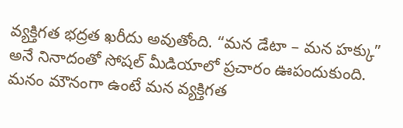వ్యక్తిగత భద్రత ఖరీదు అవుతోంది. “మన డేటా – మన హక్కు” అనే నినాదంతో సోషల్ మీడియాలో ప్రచారం ఊపందుకుంది. మనం మౌనంగా ఉంటే మన వ్యక్తిగత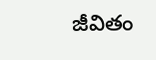జీవితం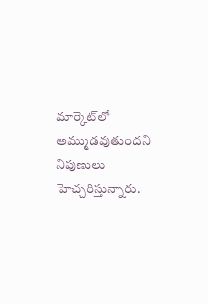మార్కెట్‌లో అమ్ముడవుతుందని నిపుణులు హెచ్చరిస్తున్నారు.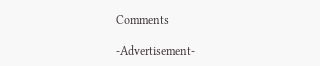Comments

-Advertisement-